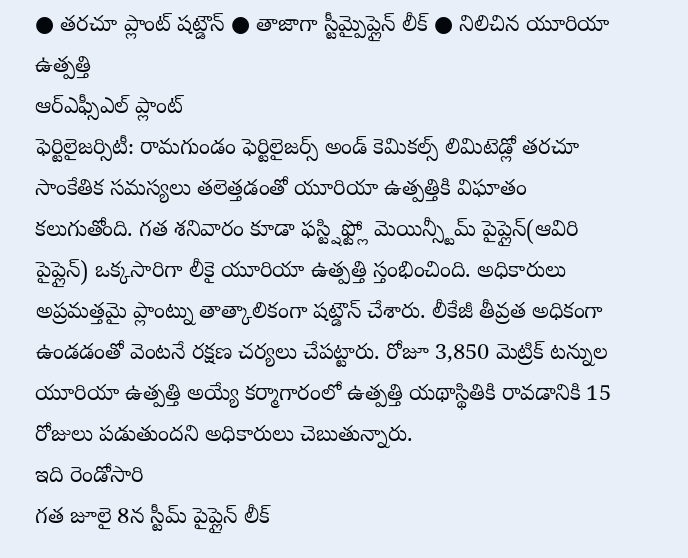● తరచూ ప్లాంట్ షట్డౌన్ ● తాజాగా స్టీమ్పైప్లైన్ లీక్ ● నిలిచిన యూరియా ఉత్పత్తి
ఆర్ఎఫ్సీఎల్ ప్లాంట్
ఫెర్టిలైజర్సిటీ: రామగుండం ఫెర్టిలైజర్స్ అండ్ కెమికల్స్ లిమిటెడ్లో తరచూ సాంకేతిక సమస్యలు తలెత్తడంతో యూరియా ఉత్పత్తికి విఘాతం కలుగుతోంది. గత శనివారం కూడా ఫస్ట్షిఫ్ట్లో మెయిన్స్టీమ్ పైప్లైన్(ఆవిరి పైప్లైన్) ఒక్కసారిగా లీకై యూరియా ఉత్పత్తి స్తంభించింది. అధికారులు అప్రమత్తమై ప్లాంట్ను తాత్కాలికంగా షట్డౌన్ చేశారు. లీకేజీ తీవ్రత అధికంగా ఉండడంతో వెంటనే రక్షణ చర్యలు చేపట్టారు. రోజూ 3,850 మెట్రిక్ టన్నుల యూరియా ఉత్పత్తి అయ్యే కర్మాగారంలో ఉత్పత్తి యథాస్థితికి రావడానికి 15 రోజులు పడుతుందని అధికారులు చెబుతున్నారు.
ఇది రెండోసారి
గత జూలై 8న స్టీమ్ పైప్లైన్ లీక్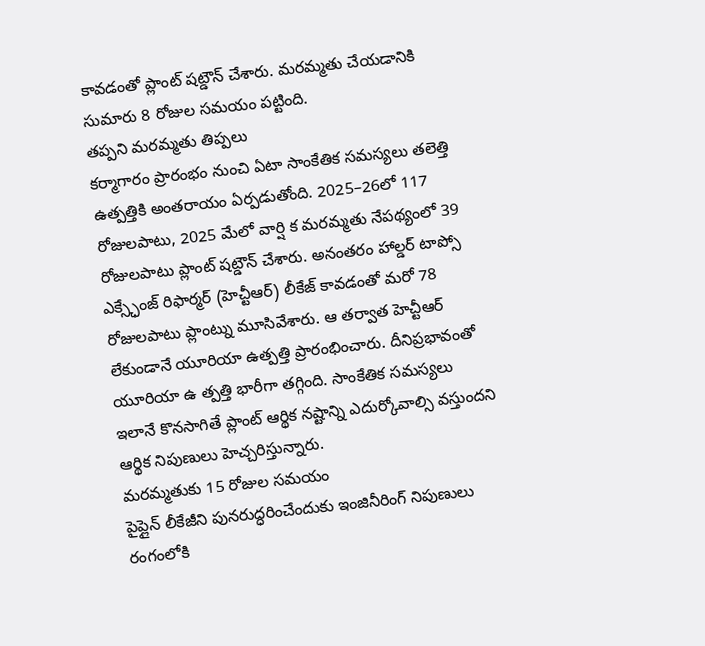కావడంతో ప్లాంట్ షట్డౌన్ చేశారు. మరమ్మతు చేయడానికి సుమారు 8 రోజుల సమయం పట్టింది.
తప్పని మరమ్మతు తిప్పలు
కర్మాగారం ప్రారంభం నుంచి ఏటా సాంకేతిక సమస్యలు తలెత్తి ఉత్పత్తికి అంతరాయం ఏర్పడుతోంది. 2025–26లో 117 రోజులపాటు, 2025 మేలో వార్షి క మరమ్మతు నేపథ్యంలో 39 రోజులపాటు ప్లాంట్ షట్డౌన్ చేశారు. అనంతరం హాల్డర్ టాప్సో ఎక్స్ఛేంజ్ రిఫార్మర్ (హెచ్టీఆర్) లీకేజ్ కావడంతో మరో 78 రోజులపాటు ప్లాంట్ను మూసివేశారు. ఆ తర్వాత హెచ్టీఆర్ లేకుండానే యూరియా ఉత్పత్తి ప్రారంభించారు. దీనిప్రభావంతో యూరియా ఉ త్పత్తి భారీగా తగ్గింది. సాంకేతిక సమస్యలు ఇలానే కొనసాగితే ప్లాంట్ ఆర్థిక నష్టాన్ని ఎదుర్కోవాల్సి వస్తుందని ఆర్థిక నిపుణులు హెచ్చరిస్తున్నారు.
మరమ్మతుకు 15 రోజుల సమయం
పైప్లైన్ లీకేజీని పునరుద్ధరించేందుకు ఇంజినీరింగ్ నిపుణులు రంగంలోకి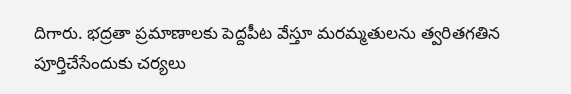దిగారు. భద్రతా ప్రమాణాలకు పెద్దపీట వేస్తూ మరమ్మతులను త్వరితగతిన పూర్తిచేసేందుకు చర్యలు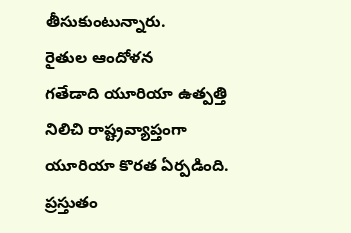తీసుకుంటున్నారు.
రైతుల ఆందోళన
గతేడాది యూరియా ఉత్పత్తి నిలిచి రాష్ట్రవ్యాప్తంగా యూరియా కొరత ఏర్పడింది. ప్రస్తుతం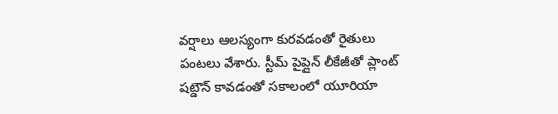వర్షాలు ఆలస్యంగా కురవడంతో రైతులు పంటలు వేశారు. స్టీమ్ పైప్లైన్ లీకేజీతో ప్లాంట్ షట్డౌన్ కావడంతో సకాలంలో యూరియా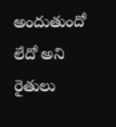అందుతుందో లేదో అని రైతులు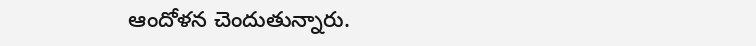ఆందోళన చెందుతున్నారు.